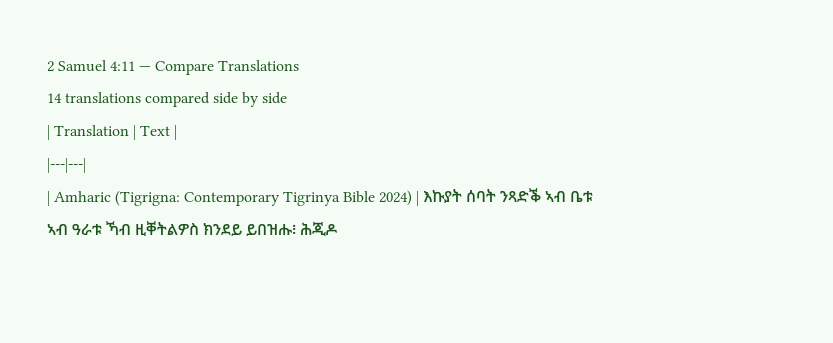2 Samuel 4:11 — Compare Translations
14 translations compared side by side
| Translation | Text |
|---|---|
| Amharic (Tigrigna: Contemporary Tigrinya Bible 2024) | እኩያት ሰባት ንጻድቕ ኣብ ቤቱ ኣብ ዓራቱ ኻብ ዚቐትልዎስ ክንደይ ይበዝሑ፧ ሕጂዶ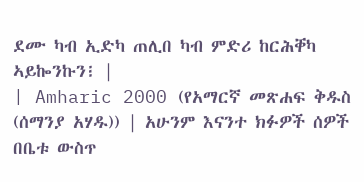ደሙ ካብ ኢድካ ጠሊበ ካብ ምድሪ ከርሕቐካ ኣይኰንኩን፧ |
| Amharic 2000 (የአማርኛ መጽሐፍ ቅዱስ (ሰማንያ አሃዱ)) | አሁንም እናንተ ክፉዎች ሰዎች በቤቱ ውስጥ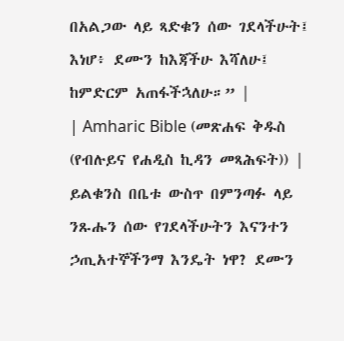በአልጋው ላይ ጻድቁን ሰው ገደላችሁት፤ እነሆ፥ ደሙን ከእጃችሁ እሻለሁ፤ ከምድርም አጠፋችኋለሁ።” |
| Amharic Bible (መጽሐፍ ቅዱስ (የብሉይና የሐዲስ ኪዳን መጻሕፍት)) | ይልቁንስ በቤቱ ውስጥ በምንጣፉ ላይ ንጹሑን ሰው የገደላችሁትን እናንተን ኃጢአተኞችንማ እንዴት ነዋ? ደሙን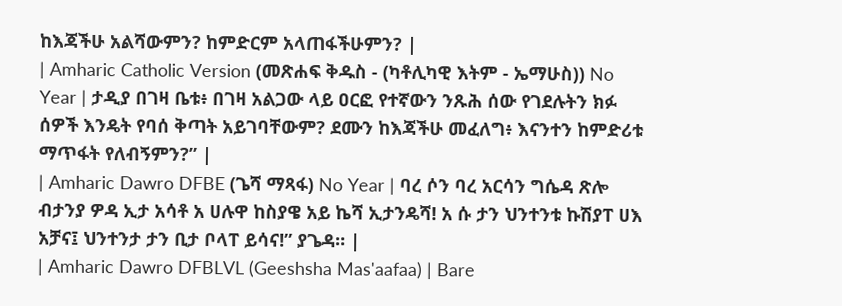ከእጃችሁ አልሻውምን? ከምድርም አላጠፋችሁምን? |
| Amharic Catholic Version (መጽሐፍ ቅዱስ - (ካቶሊካዊ እትም - ኤማሁስ)) No Year | ታዲያ በገዛ ቤቱ፥ በገዛ አልጋው ላይ ዐርፎ የተኛውን ንጹሕ ሰው የገደሉትን ክፉ ሰዎች እንዴት የባሰ ቅጣት አይገባቸውም? ደሙን ከእጃችሁ መፈለግ፥ እናንተን ከምድሪቱ ማጥፋት የለብኝምን?” |
| Amharic Dawro DFBE (ጌሻ ማጻፋ) No Year | ባረ ሶን ባረ አርሳን ግሴዳ ጽሎ ብታንያ ዎዳ ኢታ አሳቶ አ ሀሉዋ ከስያዌ አይ ኬሻ ኢታንዴሻ! አ ሱ ታን ህንተንቱ ኩሽያፐ ሀእ አቻና፤ ህንተንታ ታን ቢታ ቦላፐ ይሳና!” ያጌዳ። |
| Amharic Dawro DFBLVL (Geeshsha Mas'aafaa) | Bare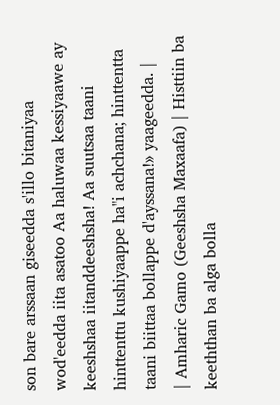son bare arssaan giseedda s'illo bitaniyaa wod'eedda iita asatoo Aa haluwaa kessiyaawe ay keeshshaa iitanddeeshsha! Aa suutsaa taani hinttenttu kushiyaappe ha"i achchana; hinttentta taani biittaa bollappe d'ayssana!» yaageedda. |
| Amharic Gamo (Geeshsha Maxaafa) | Histtiin ba keeththan ba alga bolla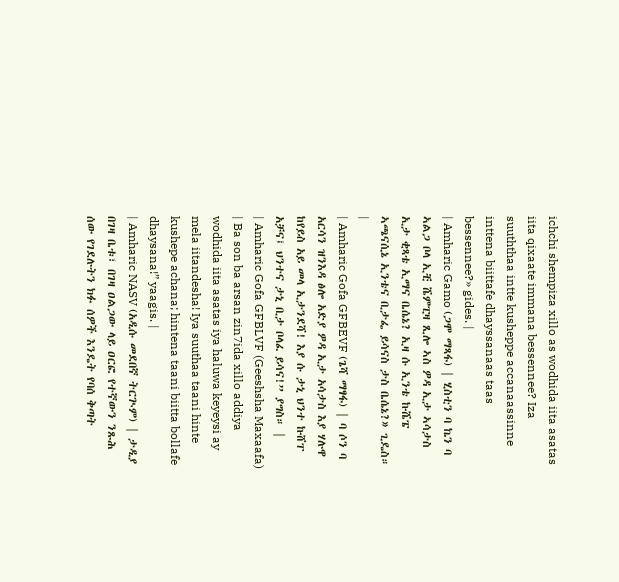ichchi shempiza xillo as wodhida iita asatas iita qixaate immana bessennee? Iza suuththaa intte kusheppe accanaassinne inttena biittafe dhayssanaas taas bessennee?» gides. |
| Amharic Gamo (ጋሞ ማጻፋ) | ሂስቲን ባ ኬን ባ ኣልጋ ቦላ ኢቺ ሼምፒዛ ጺሎ ኣስ ዎዳ ኢታ ኣሳታስ ኢታ ቂጻቴ ኢማና ቤሴኔ? ኢዛ ሱ ኢንቴ ኩሼፔ ኣጫናሲኔ ኢንቴና ቢታፌ ይሳናስ ታስ ቤሴኔ?» ጊዴስ። |
| Amharic Gofa GFBEVF (ጌሻ ማፃፋ) | ባ ሶን ባ አርሳን ዝንእዳ ፅሎ አድያ ዎዳ ኢታ አሳታስ እያ ሃሉዋ ከየይስ አይ መላ ኢታንደሻ! እያ ሱ ታኒ ህንተ ኩሸፐ አቻና፤ ህንተና ታኒ ቢታ ቦላፈ ይሳና!” ያግስ። |
| Amharic Gofa GFBLVF (Geeshsha Maxaafa) | Ba son ba arsan zin7ida xillo addiya wodhida iita asatas iya haluwa keyeysi ay mela iitandesha! Iya suuthaa taani hinte kushepe achana; hintena taani biitta bollafe dhaysana!” yaagis. |
| Amharic NASV (አዲሱ መደበኛ ትርጒም) | ታዲያ በገዛ ቤቱ፣ በገዛ ዐልጋው ላይ ዐርፎ የተኛውን ንጹሕ ሰው የገደሉትን ክፉ ሰዎች እንዴት የባሰ ቅጣት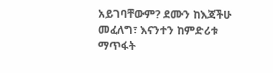አይገባቸውም? ደሙን ከእጃችሁ መፈለግ፣ እናንተን ከምድሪቱ ማጥፋት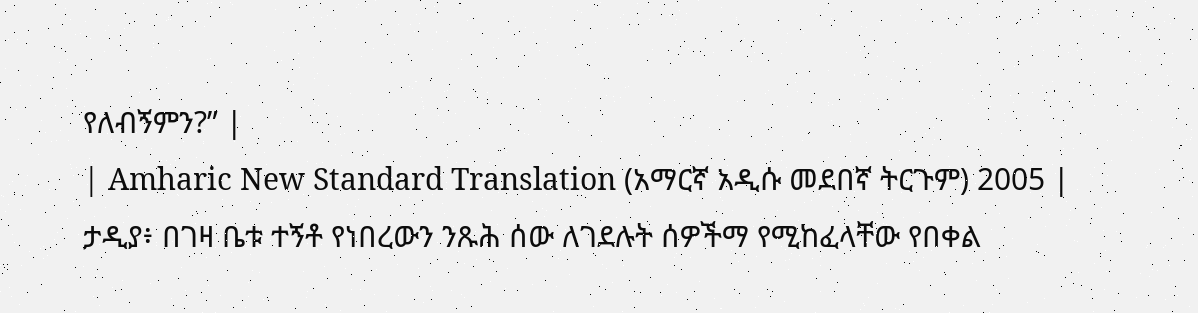የለብኝምን?” |
| Amharic New Standard Translation (አማርኛ አዲሱ መደበኛ ትርጉም) 2005 | ታዲያ፥ በገዛ ቤቱ ተኝቶ የነበረውን ንጹሕ ሰው ለገደሉት ሰዎችማ የሚከፈላቸው የበቀል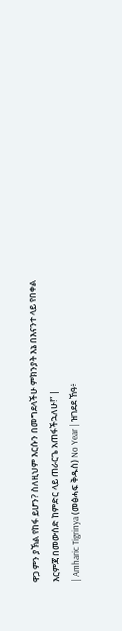ዋጋ ምን ያኽል የከፋ ይሆን? ስለዚህም እርሱን በመግደላችሁ ምክንያት እኔ በእናንተ ላይ የበቀል እርምጃ በመውሰድ ከምድር ላይ ጠራርጌ አጠፋችኋለሁ!” |
| Amharic Tigrinya (መፅሓፍ ቅዱስ) No Year | ዝገደደ ኸዓ፥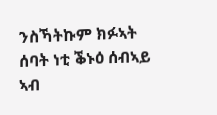ንስኻትኩም ክፉኣት ሰባት ነቲ ቕኑዕ ሰብኣይ ኣብ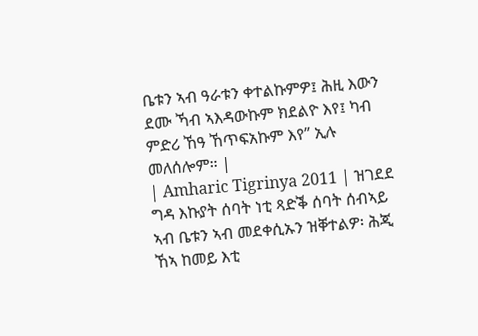ቤቱን ኣብ ዓራቱን ቀተልኩምዎ፤ ሕዚ እውን ደሙ ኻብ ኣእዳውኩም ክደልዮ እየ፤ ካብ ምድሪ ኸዓ ኸጥፍአኩም እየ” ኢሉ መለሰሎም። |
| Amharic Tigrinya 2011 | ዝገደደ ግዳ እኩያት ሰባት ነቲ ጻድቕ ሰባት ሰብኣይ ኣብ ቤቱን ኣብ መደቀሲኡን ዝቐተልዎ፡ ሕጂ ኸኣ ከመይ እቲ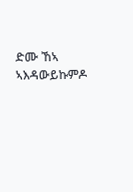ድሙ ኸኣ ኣእዳውይኩምዶ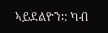ኣይደልዮን∶: ካብ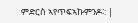ምድርስ ኣየጥፍኣኩምንዶ∶: |